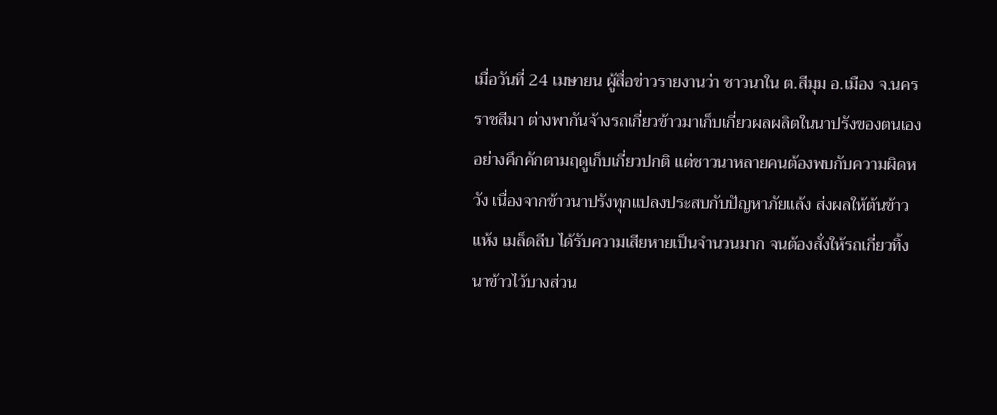เมื่อวันที่ 24 เมษายน ผู้สื่อข่าวรายงานว่า ชาวนาใน ต.สีมุม อ.เมือง จ.นครราชสีมา ต่างพากันจ้างรถเกี่ยวข้าวมาเก็บเกี่ยวผลผลิตในนาปรังของตนเองอย่างคึกคักตามฤดูเก็บเกี่ยวปกติ แต่ชาวนาหลายคนต้องพบกับความผิดหวัง เนื่องจากข้าวนาปรังทุกแปลงประสบกับปัญหาภัยแล้ง ส่งผลให้ต้นข้าวแห้ง เมล็ดลีบ ได้รับความเสียหายเป็นจำนวนมาก จนต้องสั่งให้รถเกี่ยวทิ้งนาข้าวไว้บางส่วน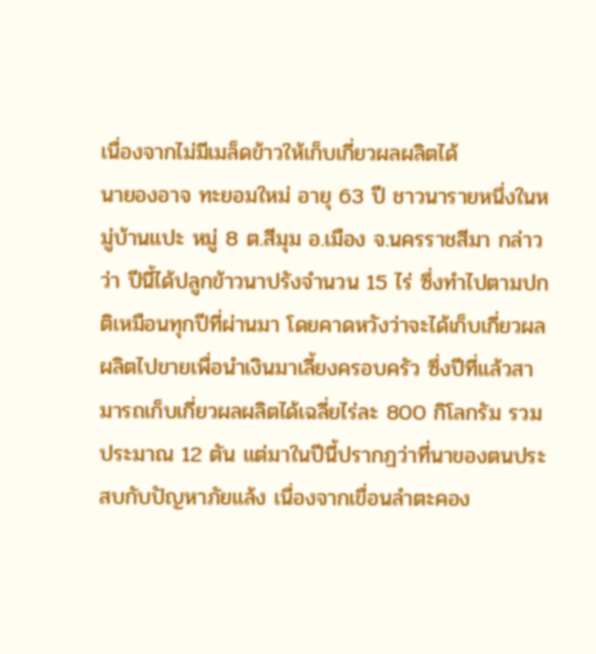เนื่องจากไม่มีเมล็ดข้าวให้เก็บเกี่ยวผลผลิตได้
นายองอาจ ทะยอมใหม่ อายุ 63 ปี ชาวนารายหนึ่งในหมู่บ้านแปะ หมู่ 8 ต.สีมุม อ.เมือง จ.นครราชสีมา กล่าวว่า ปีนี้ได้ปลูกข้าวนาปรังจำนวน 15 ไร่ ซึ่งทำไปตามปกติเหมือนทุกปีที่ผ่านมา โดยคาดหวังว่าจะได้เก็บเกี่ยวผลผลิตไปขายเพื่อนำเงินมาเลี้ยงครอบครัว ซึ่งปีที่แล้วสามารถเก็บเกี่ยวผลผลิตได้เฉลี่ยไร่ละ 800 กิโลกรัม รวมประมาณ 12 ตัน แต่มาในปีนี้ปรากฏว่าที่นาของตนประสบกับปัญหาภัยแล้ง เนื่องจากเขื่อนลำตะคอง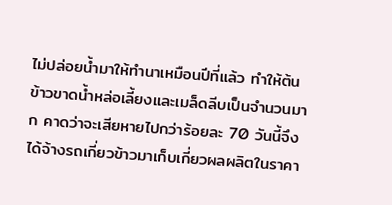ไม่ปล่อยน้ำมาให้ทำนาเหมือนปีที่แล้ว ทำให้ต้นข้าวขาดน้ำหล่อเลี้ยงและเมล็ดลีบเป็นจำนวนมาก คาดว่าจะเสียหายไปกว่าร้อยละ 70 วันนี้จึงได้จ้างรถเกี่ยวข้าวมาเก็บเกี่ยวผลผลิตในราคา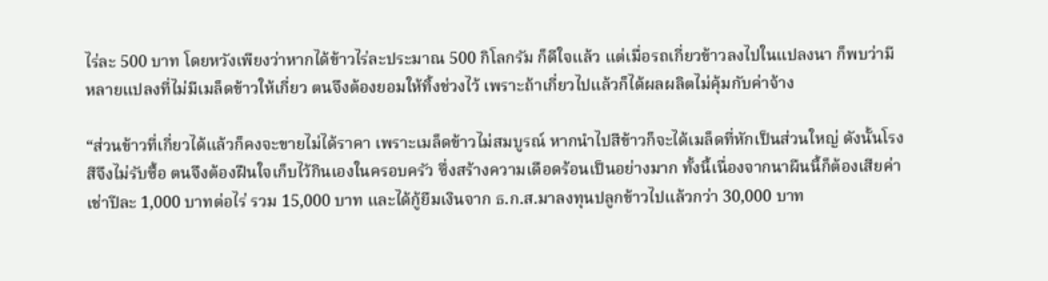ไร่ละ 500 บาท โดยหวังเพียงว่าหากได้ข้าวไร่ละประมาณ 500 กิโลกรัม ก็ดีใจแล้ว แต่เมื่อรถเกี่ยวข้าวลงไปในแปลงนา ก็พบว่ามีหลายแปลงที่ไม่มีเมล็ดข้าวให้เกี่ยว ตนจึงต้องยอมให้ทิ้งช่วงไว้ เพราะถ้าเกี่ยวไปแล้วก็ได้ผลผลิตไม่คุ้มกับค่าจ้าง

“ส่วนข้าวที่เกี่ยวได้แล้วก็คงจะขายไม่ได้ราคา เพราะเมล็ดข้าวไม่สมบูรณ์ หากนำไปสีข้าวก็จะได้เมล็ดที่หักเป็นส่วนใหญ่ ดังนั้นโรงสีจึงไม่รับซื้อ ตนจึงต้องฝืนใจเก็บไว้กินเองในครอบครัว ซึ่งสร้างความเดือดร้อนเป็นอย่างมาก ทั้งนี้เนื่องจากนาผืนนี้ก็ต้องเสียค่าเช่าปีละ 1,000 บาทต่อไร่ รวม 15,000 บาท และได้กู้ยืมเงินจาก ธ.ก.ส.มาลงทุนปลูกข้าวไปแล้วกว่า 30,000 บาท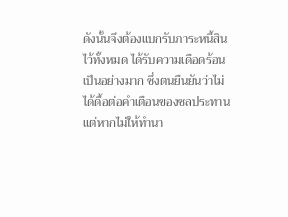ดังนั้นจึงต้องแบกรับภาระหนี้สินไว้ทั้งหมด ได้รับความเดือดร้อนเป็นอย่างมาก ซึ่งตนยืนยันว่าไม่ได้ดื้อต่อคำเตือนของชลประทาน แต่หากไม่ให้ทำนา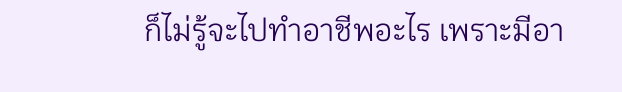ก็ไม่รู้จะไปทำอาชีพอะไร เพราะมีอา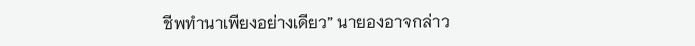ชีพทำนาเพียงอย่างเดียว” นายองอาจกล่าว